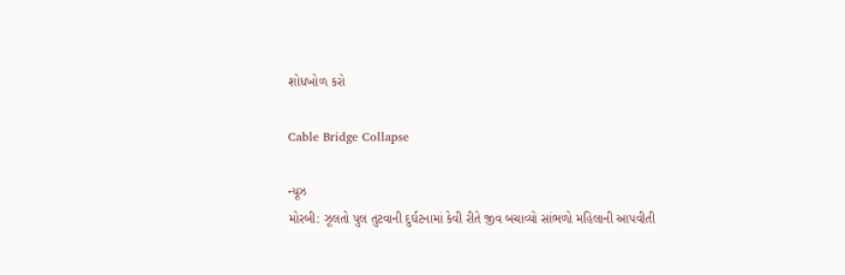શોધખોળ કરો

Cable Bridge Collapse

ન્યૂઝ
મોરબી: ઝૂલતો પુલ તુટવાની દુર્ઘટનામાં કેવી રીતે જીવ બચાવ્યો સાંભળો મહિલાની આપવીતી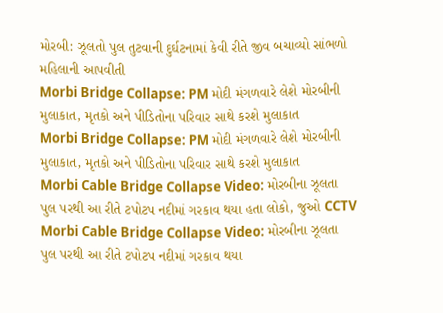મોરબી: ઝૂલતો પુલ તુટવાની દુર્ઘટનામાં કેવી રીતે જીવ બચાવ્યો સાંભળો મહિલાની આપવીતી
Morbi Bridge Collapse: PM મોદી મંગળવારે લેશે મોરબીની મુલાકાત, મૃતકો અને પીડિતોના પરિવાર સાથે કરશે મુલાકાત
Morbi Bridge Collapse: PM મોદી મંગળવારે લેશે મોરબીની મુલાકાત, મૃતકો અને પીડિતોના પરિવાર સાથે કરશે મુલાકાત
Morbi Cable Bridge Collapse Video: મોરબીના ઝૂલતા પુલ પરથી આ રીતે ટપોટપ નદીમાં ગરકાવ થયા હતા લોકો, જુઓ CCTV
Morbi Cable Bridge Collapse Video: મોરબીના ઝૂલતા પુલ પરથી આ રીતે ટપોટપ નદીમાં ગરકાવ થયા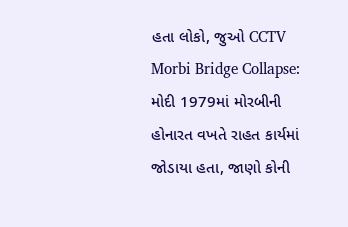હતા લોકો, જુઓ CCTV
Morbi Bridge Collapse: મોદી 1979માં મોરબીની હોનારત વખતે રાહત કાર્યમાં જોડાયા હતા, જાણો કોની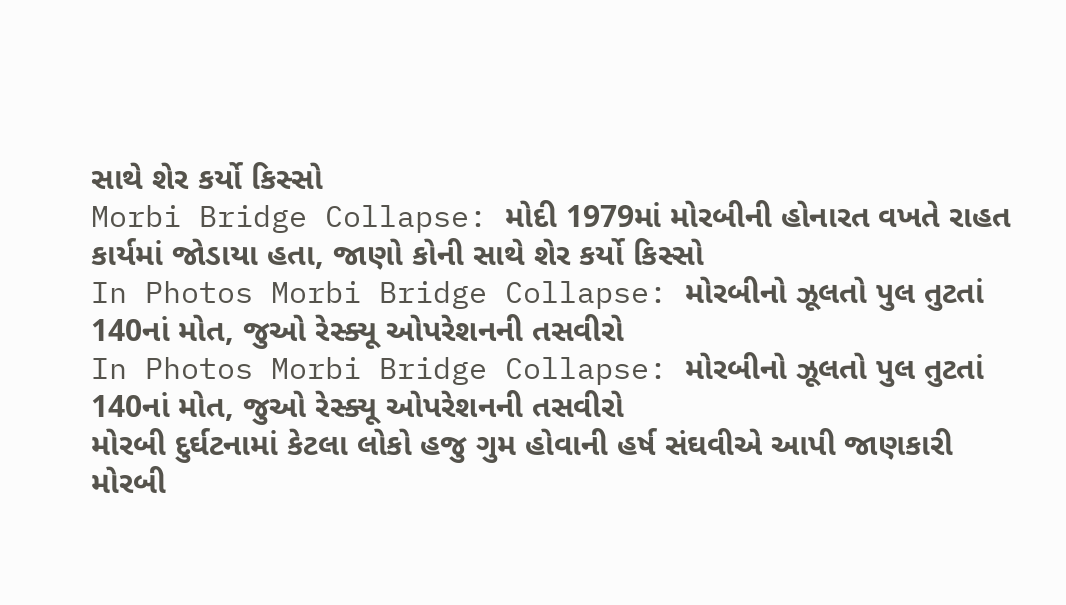સાથે શેર કર્યો કિસ્સો
Morbi Bridge Collapse: મોદી 1979માં મોરબીની હોનારત વખતે રાહત કાર્યમાં જોડાયા હતા, જાણો કોની સાથે શેર કર્યો કિસ્સો
In Photos Morbi Bridge Collapse: મોરબીનો ઝૂલતો પુલ તુટતાં 140નાં મોત, જુઓ રેસ્ક્યૂ ઓપરેશનની તસવીરો
In Photos Morbi Bridge Collapse: મોરબીનો ઝૂલતો પુલ તુટતાં 140નાં મોત, જુઓ રેસ્ક્યૂ ઓપરેશનની તસવીરો
મોરબી દુર્ઘટનામાં કેટલા લોકો હજુ ગુમ હોવાની હર્ષ સંઘવીએ આપી જાણકારી
મોરબી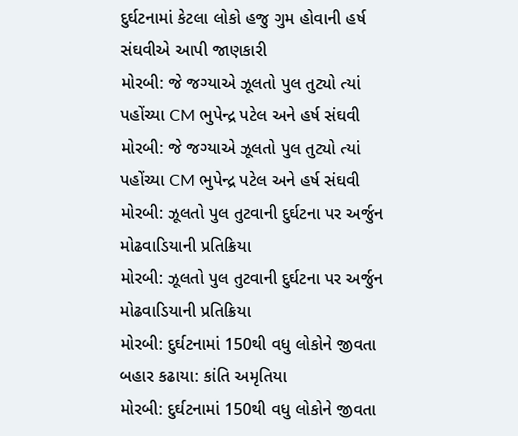દુર્ઘટનામાં કેટલા લોકો હજુ ગુમ હોવાની હર્ષ સંઘવીએ આપી જાણકારી
મોરબી: જે જગ્યાએ ઝૂલતો પુલ તુટ્યો ત્યાં પહોંચ્યા CM ભુપેન્દ્ર પટેલ અને હર્ષ સંઘવી
મોરબી: જે જગ્યાએ ઝૂલતો પુલ તુટ્યો ત્યાં પહોંચ્યા CM ભુપેન્દ્ર પટેલ અને હર્ષ સંઘવી
મોરબી: ઝૂલતો પુલ તુટવાની દુર્ઘટના પર અર્જુન મોઢવાડિયાની પ્રતિક્રિયા
મોરબી: ઝૂલતો પુલ તુટવાની દુર્ઘટના પર અર્જુન મોઢવાડિયાની પ્રતિક્રિયા
મોરબી: દુર્ઘટનામાં 150થી વધુ લોકોને જીવતા બહાર કઢાયા: કાંતિ અમૃતિયા
મોરબી: દુર્ઘટનામાં 150થી વધુ લોકોને જીવતા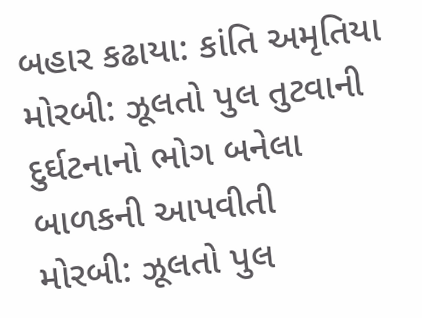બહાર કઢાયા: કાંતિ અમૃતિયા
મોરબી: ઝૂલતો પુલ તુટવાની દુર્ઘટનાનો ભોગ બનેલા બાળકની આપવીતી
મોરબી: ઝૂલતો પુલ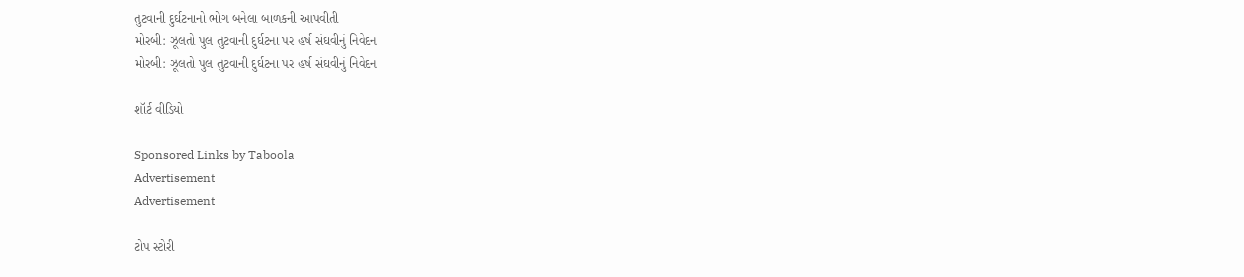તુટવાની દુર્ઘટનાનો ભોગ બનેલા બાળકની આપવીતી
મોરબી: ઝૂલતો પુલ તુટવાની દુર્ઘટના પર હર્ષ સંઘવીનું નિવેદન
મોરબી: ઝૂલતો પુલ તુટવાની દુર્ઘટના પર હર્ષ સંઘવીનું નિવેદન

શૉર્ટ વીડિયો

Sponsored Links by Taboola
Advertisement
Advertisement

ટોપ સ્ટોરી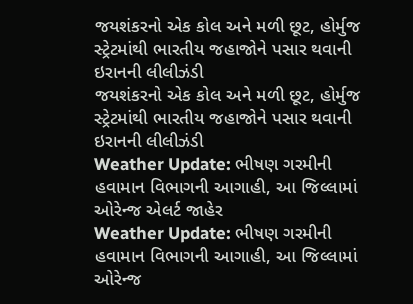જયશંકરનો એક કોલ અને મળી છૂટ, હોર્મુજ સ્ટ્રેટમાંથી ભારતીય જહાજોને પસાર થવાની ઇરાનની લીલીઝંડી
જયશંકરનો એક કોલ અને મળી છૂટ, હોર્મુજ સ્ટ્રેટમાંથી ભારતીય જહાજોને પસાર થવાની ઇરાનની લીલીઝંડી
Weather Update: ભીષણ ગરમીની હવામાન વિભાગની આગાહી, આ જિલ્લામાં ઓરેન્જ એલર્ટ જાહેર
Weather Update: ભીષણ ગરમીની હવામાન વિભાગની આગાહી, આ જિલ્લામાં ઓરેન્જ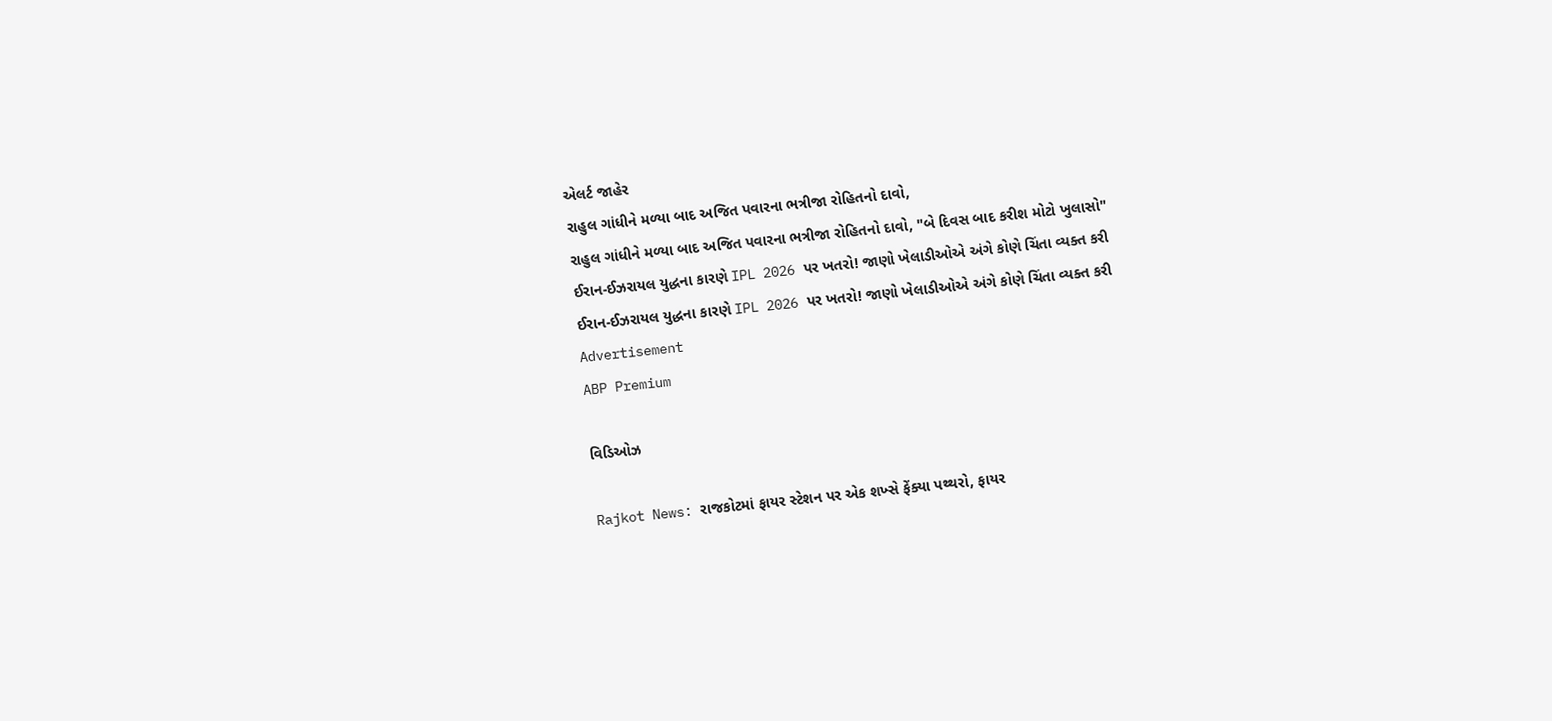એલર્ટ જાહેર
રાહુલ ગાંધીને મળ્યા બાદ અજિત પવારના ભત્રીજા રોહિતનો દાવો,
રાહુલ ગાંધીને મળ્યા બાદ અજિત પવારના ભત્રીજા રોહિતનો દાવો, "બે દિવસ બાદ કરીશ મોટો ખુલાસો"
ઈરાન-ઈઝરાયલ યુદ્ધના કારણે IPL 2026 પર ખતરો! જાણો ખેલાડીઓએ અંગે કોણે ચિંતા વ્યક્ત કરી
ઈરાન-ઈઝરાયલ યુદ્ધના કારણે IPL 2026 પર ખતરો! જાણો ખેલાડીઓએ અંગે કોણે ચિંતા વ્યક્ત કરી
Advertisement
ABP Premium

વિડિઓઝ

Rajkot News: રાજકોટમાં ફાયર સ્ટેશન પર એક શખ્સે ફેંક્યા પથ્થરો, ફાયર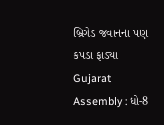બ્રિગેડ જવાનના પણ કપડા ફાડ્યા
Gujarat Assembly : ધો-8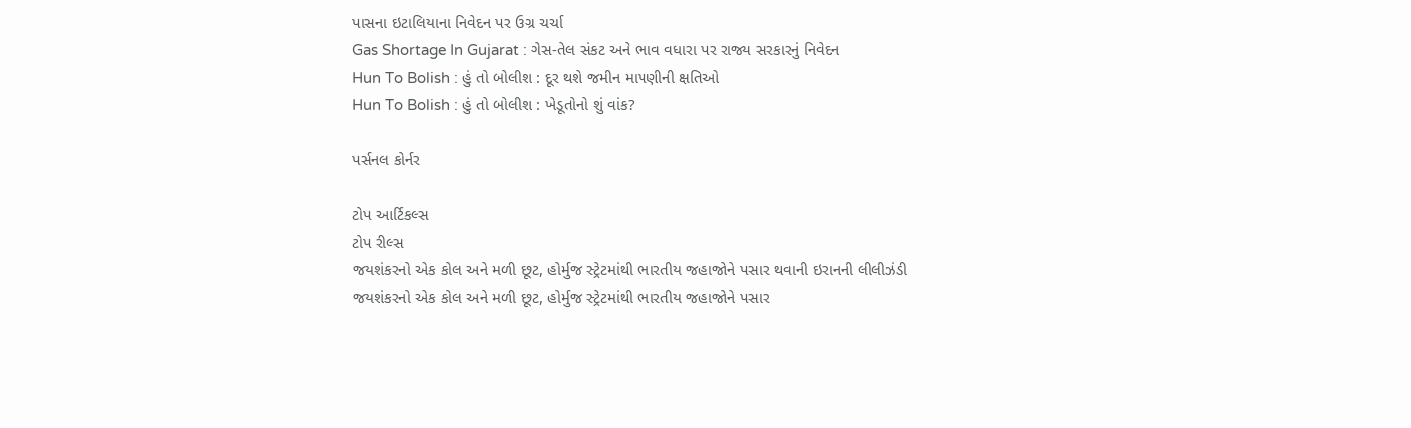પાસના ઇટાલિયાના નિવેદન પર ઉગ્ર ચર્ચા
Gas Shortage In Gujarat : ગેસ-તેલ સંકટ અને ભાવ વધારા પર રાજ્ય સરકારનું નિવેદન
Hun To Bolish : હું તો બોલીશ : દૂર થશે જમીન માપણીની ક્ષતિઓ
Hun To Bolish : હું તો બોલીશ : ખેડૂતોનો શું વાંક?

પર્સનલ કોર્નર

ટોપ આર્ટિકલ્સ
ટોપ રીલ્સ
જયશંકરનો એક કોલ અને મળી છૂટ, હોર્મુજ સ્ટ્રેટમાંથી ભારતીય જહાજોને પસાર થવાની ઇરાનની લીલીઝંડી
જયશંકરનો એક કોલ અને મળી છૂટ, હોર્મુજ સ્ટ્રેટમાંથી ભારતીય જહાજોને પસાર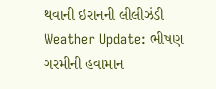થવાની ઇરાનની લીલીઝંડી
Weather Update: ભીષણ ગરમીની હવામાન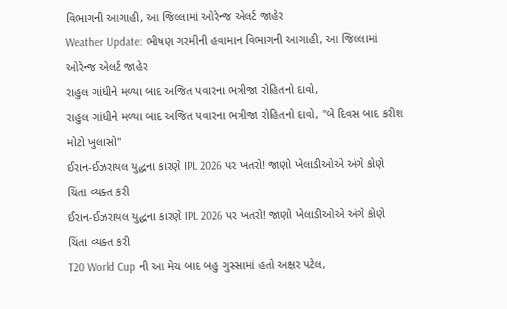વિભાગની આગાહી, આ જિલ્લામાં ઓરેન્જ એલર્ટ જાહેર
Weather Update: ભીષણ ગરમીની હવામાન વિભાગની આગાહી, આ જિલ્લામાં ઓરેન્જ એલર્ટ જાહેર
રાહુલ ગાંધીને મળ્યા બાદ અજિત પવારના ભત્રીજા રોહિતનો દાવો,
રાહુલ ગાંધીને મળ્યા બાદ અજિત પવારના ભત્રીજા રોહિતનો દાવો, "બે દિવસ બાદ કરીશ મોટો ખુલાસો"
ઈરાન-ઈઝરાયલ યુદ્ધના કારણે IPL 2026 પર ખતરો! જાણો ખેલાડીઓએ અંગે કોણે ચિંતા વ્યક્ત કરી
ઈરાન-ઈઝરાયલ યુદ્ધના કારણે IPL 2026 પર ખતરો! જાણો ખેલાડીઓએ અંગે કોણે ચિંતા વ્યક્ત કરી
T20 World Cup ની આ મેચ બાદ બહુ ગુસ્સામાં હતો અક્ષર પટેલ,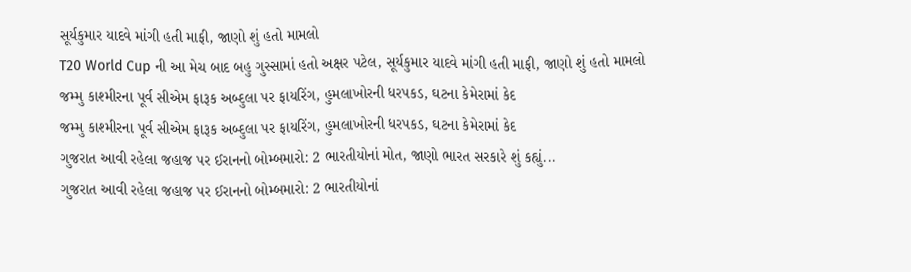સૂર્યકુમાર યાદવે માંગી હતી માફી, જાણો શું હતો મામલો
T20 World Cup ની આ મેચ બાદ બહુ ગુસ્સામાં હતો અક્ષર પટેલ, સૂર્યકુમાર યાદવે માંગી હતી માફી, જાણો શું હતો મામલો
જમ્મુ કાશ્મીરના પૂર્વ સીએમ ફારૂક અબ્દુલા પર ફાયરિંગ, હુમલાખોરની ધરપકડ, ઘટના કેમેરામાં કેદ
જમ્મુ કાશ્મીરના પૂર્વ સીએમ ફારૂક અબ્દુલા પર ફાયરિંગ, હુમલાખોરની ધરપકડ, ઘટના કેમેરામાં કેદ
ગુજરાત આવી રહેલા જહાજ પર ઈરાનનો બોમ્બમારો: 2 ભારતીયોનાં મોત, જાણો ભારત સરકારે શું કહ્યું...
ગુજરાત આવી રહેલા જહાજ પર ઈરાનનો બોમ્બમારો: 2 ભારતીયોનાં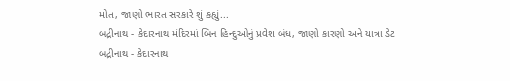મોત, જાણો ભારત સરકારે શું કહ્યું...
બદ્રીનાથ - કેદારનાથ મંદિરમાં બિન હિન્દુઓનું પ્રવેશ બંધ, જાણો કારણો અને યાત્રા ડેટ
બદ્રીનાથ - કેદારનાથ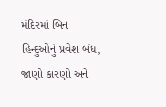મંદિરમાં બિન હિન્દુઓનું પ્રવેશ બંધ, જાણો કારણો અને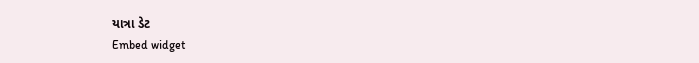યાત્રા ડેટ
Embed widget